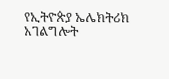የኢትዮጵያ ኤሌክትሪክ አገልግሎት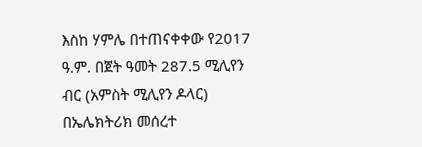እስከ ሃምሌ በተጠናቀቀው የ2017 ዓ.ም. በጀት ዓመት 287.5 ሚሊየን ብር (አምስት ሚሊየን ዶላር) በኤሌክትሪክ መሰረተ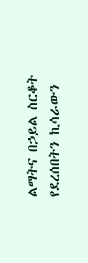ልማትና በኃይል ስርቆት የደረሰበትን ኪሳራውን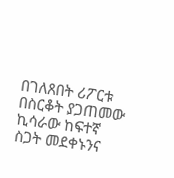በገለጸበት ሪፖርቱ በስርቆት ያጋጠመው ኪሳራው ከፍተኛ ስጋት መደቀኑንና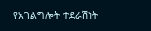የአገልግሎት ተደራሽነት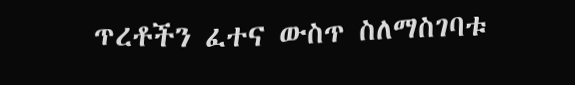ጥረቶችን ፈተና ውስጥ ስለማስገባቱ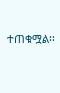ተጠቁሟል፡፡